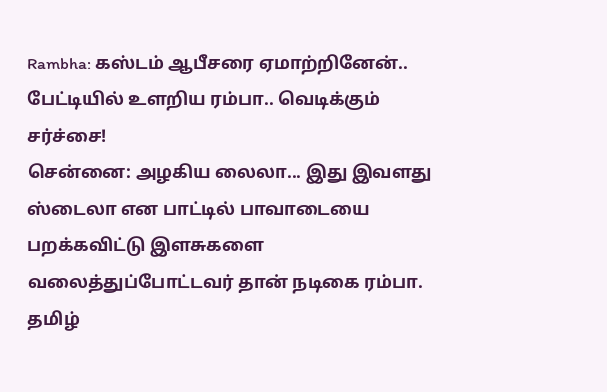Rambha: கஸ்டம் ஆபீசரை ஏமாற்றினேன்.. பேட்டியில் உளறிய ரம்பா.. வெடிக்கும் சர்ச்சை!
சென்னை: அழகிய லைலா... இது இவளது ஸ்டைலா என பாட்டில் பாவாடையை பறக்கவிட்டு இளசுகளை வலைத்துப்போட்டவர் தான் நடிகை ரம்பா. தமிழ்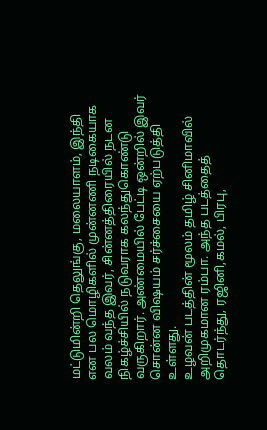மட்டுமின்றி தெலுங்கு, மலையாளம், இந்தி என பல மொழிகளில் முன்னணி நடிகையாக வலம் வந்த இவர், சின்னத்திரையில் நடன நிகழ்ச்சியில் நடுவராக கலந்துகொண்டு வருகிறார். அண்மையில் பேட்டி ஒன்றில் இவர் சொன்ன விஷயம் சர்ச்சையை ஏற்படுத்தி உள்ளது.
உழவன் படத்தின் மூலம் தமிழ் சினிமாவில் அறிமுகமான ரம்பா. அந்த படத்தைத் தொடர்ந்து, ரஜினி,கமல், பிரபு,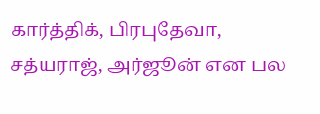கார்த்திக், பிரபுதேவா, சத்யராஜ், அர்ஜூன் என பல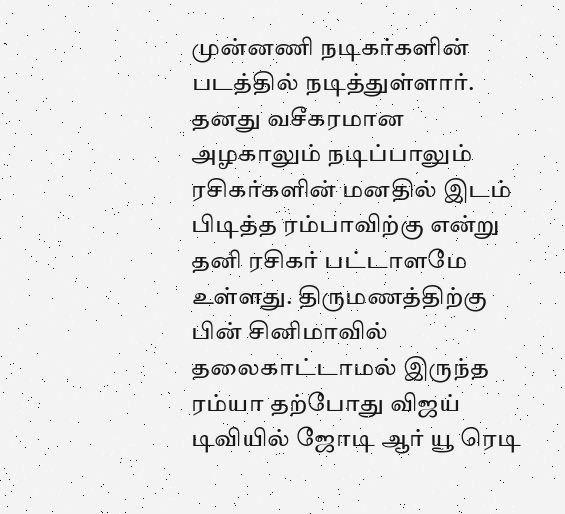முன்னணி நடிகர்களின் படத்தில் நடித்துள்ளார். தனது வசீகரமான அழகாலும் நடிப்பாலும் ரசிகர்களின் மனதில் இடம் பிடித்த ரம்பாவிற்கு என்று தனி ரசிகர் பட்டாளமே உள்ளது. திருமணத்திற்கு பின் சினிமாவில் தலைகாட்டாமல் இருந்த ரம்யா தற்போது விஜய் டிவியில் ஜோடி ஆர் யூ ரெடி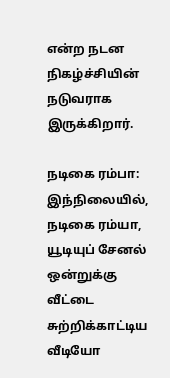என்ற நடன நிகழ்ச்சியின் நடுவராக இருக்கிறார்.

நடிகை ரம்பா: இந்நிலையில், நடிகை ரம்யா, யூடியுப் சேனல் ஒன்றுக்கு வீட்டை சுற்றிக்காட்டிய வீடியோ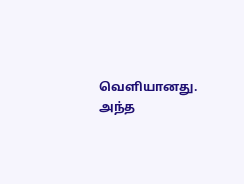வெளியானது. அந்த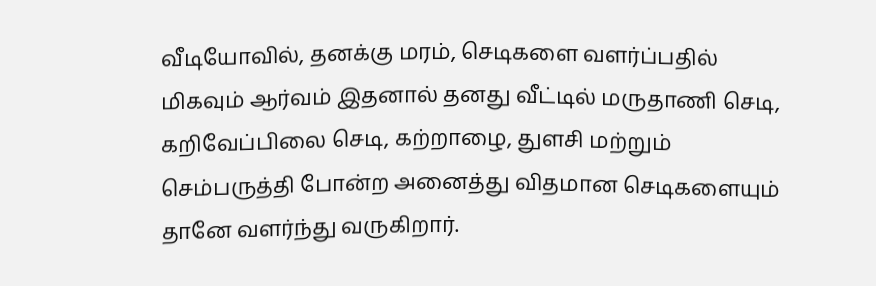வீடியோவில், தனக்கு மரம், செடிகளை வளர்ப்பதில் மிகவும் ஆர்வம் இதனால் தனது வீட்டில் மருதாணி செடி, கறிவேப்பிலை செடி, கற்றாழை, துளசி மற்றும் செம்பருத்தி போன்ற அனைத்து விதமான செடிகளையும் தானே வளர்ந்து வருகிறார்.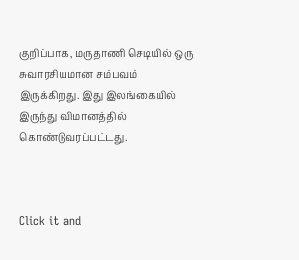குறிப்பாக, மருதாணி செடியில் ஒரு சுவாரசியமான சம்பவம் இருக்கிறது. இது இலங்கையில் இருந்து விமானத்தில் கொண்டுவரப்பட்டது.



Click it and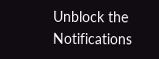Unblock the Notifications